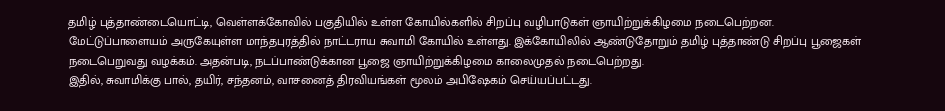தமிழ் புத்தாண்டையொட்டி, வெள்ளக்கோவில் பகுதியில் உள்ள கோயில்களில் சிறப்பு வழிபாடுகள் ஞாயிற்றுக்கிழமை நடைபெற்றன.
மேட்டுப்பாளையம் அருகேயுள்ள மாந்தபுரத்தில் நாட்டராய சுவாமி கோயில் உள்ளது. இக்கோயிலில் ஆண்டுதோறும் தமிழ் புத்தாண்டு சிறப்பு பூஜைகள் நடைபெறுவது வழக்கம். அதன்படி, நடப்பாண்டுக்கான பூஜை ஞாயிற்றுக்கிழமை காலைமுதல் நடைபெற்றது.
இதில், சுவாமிக்கு பால், தயிர், சந்தனம், வாசனைத் திரவியங்கள் மூலம் அபிஷேகம் செய்யப்பட்டது.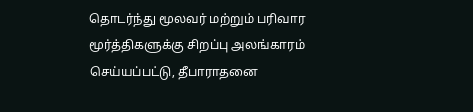தொடர்ந்து மூலவர் மற்றும் பரிவார மூர்த்திகளுக்கு சிறப்பு அலங்காரம் செய்யப்பட்டு, தீபாராதனை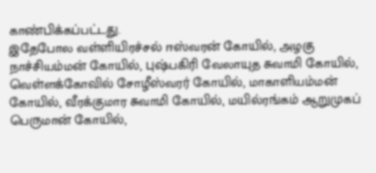காண்பிக்கப்பட்டது.
இதேபோல வள்ளியிரச்சல் ஈஸ்வரன் கோயில், அழகு நாச்சியம்மன் கோயில், புஷ்பகிரி வேலாயுத சுவாமி கோயில், வெள்ளக்கோவில் சோழீஸ்வரர் கோயில், மாகாளியம்மன் கோயில், வீரக்குமார சுவாமி கோயில், மயில்ரங்கம் ஆறுமுகப் பெருமான் கோயில்,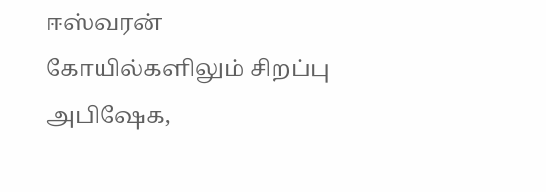ஈஸ்வரன் கோயில்களிலும் சிறப்பு அபிஷேக,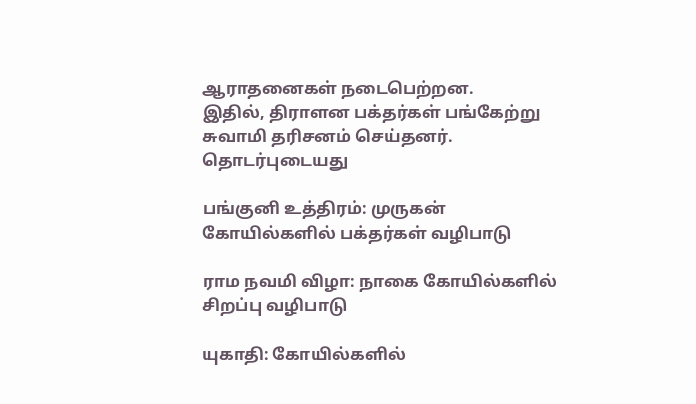ஆராதனைகள் நடைபெற்றன.
இதில், திராளன பக்தர்கள் பங்கேற்று சுவாமி தரிசனம் செய்தனர்.
தொடர்புடையது

பங்குனி உத்திரம்: முருகன் கோயில்களில் பக்தர்கள் வழிபாடு

ராம நவமி விழா: நாகை கோயில்களில் சிறப்பு வழிபாடு

யுகாதி: கோயில்களில்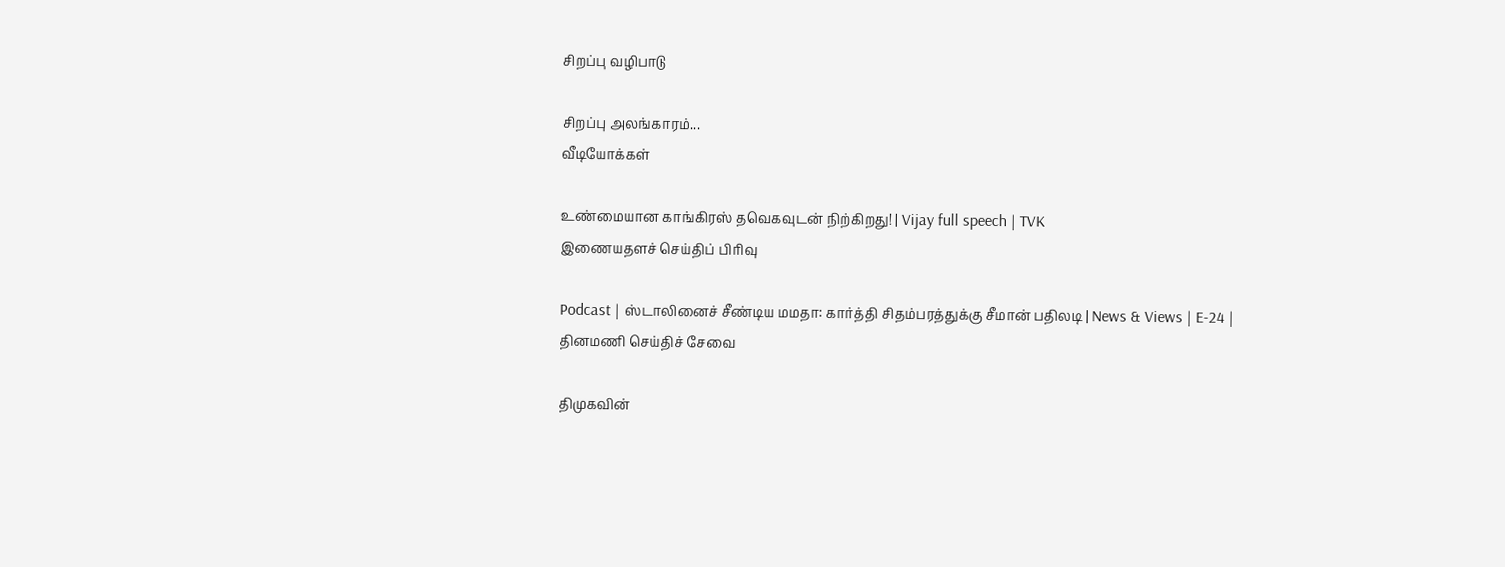சிறப்பு வழிபாடு

சிறப்பு அலங்காரம்...
வீடியோக்கள்

உண்மையான காங்கிரஸ் தவெகவுடன் நிற்கிறது! | Vijay full speech | TVK
இணையதளச் செய்திப் பிரிவு

Podcast | ஸ்டாலினைச் சீண்டிய மமதா: கார்த்தி சிதம்பரத்துக்கு சீமான் பதிலடி | News & Views | E-24 |
தினமணி செய்திச் சேவை

திமுகவின்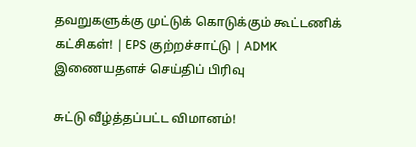தவறுகளுக்கு முட்டுக் கொடுக்கும் கூட்டணிக் கட்சிகள்! | EPS குற்றச்சாட்டு | ADMK
இணையதளச் செய்திப் பிரிவு

சுட்டு வீழ்த்தப்பட்ட விமானம்!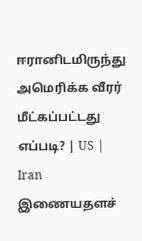ஈரானிடமிருந்து அமெரிக்க வீரர் மீட்கப்பட்டது எப்படி? | US | Iran
இணையதளச்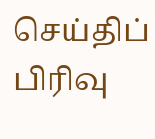செய்திப் பிரிவு